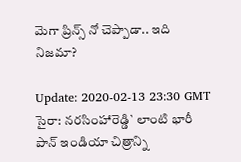మెగా ప్రిన్స్ నో చెప్పాడా.. ఇది నిజ‌మా?

Update: 2020-02-13 23:30 GMT
సైరా: న‌ర‌సింహారెడ్డి` లాంటి భారీ పాన్ ఇండియా చిత్రాన్ని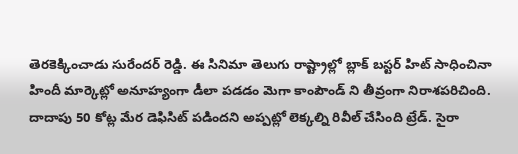తెర‌కెక్కించాడు సురేంద‌ర్ రెడ్డి. ఈ సినిమా తెలుగు రాష్ట్రాల్లో బ్లాక్ బ‌స్ట‌ర్ హిట్ సాధించినా హిందీ మార్కెట్లో అనూహ్యంగా డీలా ప‌డడం మెగా కాంపౌండ్ ని తీవ్రంగా నిరాశ‌ప‌రిచింది. దాదాపు 50 కోట్ల మేర డెఫిసిట్ ప‌డింద‌ని అప్ప‌ట్లో లెక్క‌ల్ని రివీల్ చేసింది ట్రేడ్. సైరా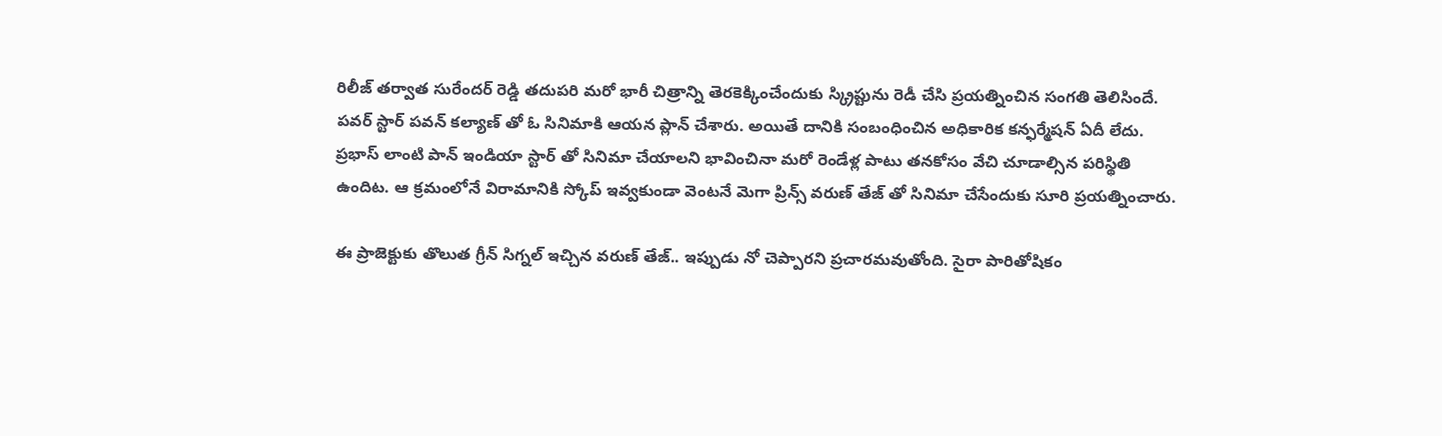రిలీజ్ త‌ర్వాత సురేంద‌ర్ రెడ్డి త‌దుప‌రి మ‌రో భారీ చిత్రాన్ని తెర‌కెక్కించేందుకు స్క్రిప్టును రెడీ చేసి ప్ర‌య‌త్నించిన సంగ‌తి తెలిసిందే. ప‌వ‌ర్ స్టార్ ప‌వ‌న్ క‌ల్యాణ్ తో ఓ సినిమాకి ఆయ‌న ప్లాన్ చేశారు. అయితే దానికి సంబంధించిన అధికారిక క‌న్ఫ‌ర్మేష‌న్ ఏదీ లేదు. ప్ర‌భాస్ లాంటి పాన్ ఇండియా స్టార్ తో సినిమా చేయాల‌ని భావించినా మ‌రో రెండేళ్ల పాటు త‌న‌కోసం వేచి చూడాల్సిన ప‌రిస్థితి ఉందిట‌. ఆ క్ర‌మంలోనే విరామానికి స్కోప్ ఇవ్వ‌కుండా వెంట‌నే మెగా ప్రిన్స్ వ‌రుణ్ తేజ్ తో సినిమా చేసేందుకు సూరి ప్ర‌య‌త్నించారు.

ఈ ప్రాజెక్టుకు తొలుత గ్రీన్ సిగ్న‌ల్ ఇచ్చిన వ‌రుణ్ తేజ్.. ఇప్పుడు నో చెప్పార‌ని ప్ర‌చార‌మ‌వుతోంది. సైరా పారితోషికం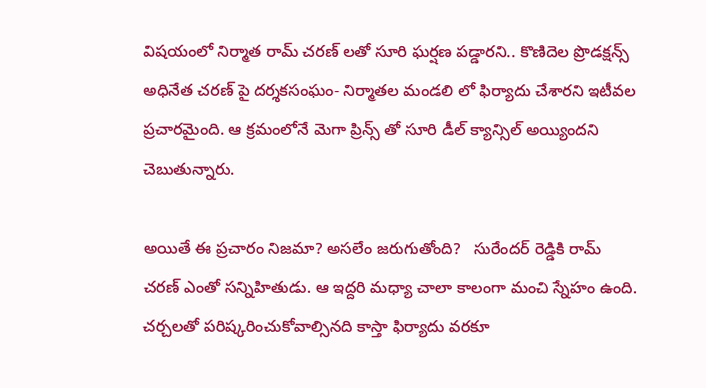విష‌యంలో నిర్మాత రామ్‌ చ‌ర‌ణ్ ల‌తో సూరి ఘ‌ర్ష‌ణ ప‌డ్డార‌ని.. కొణిదెల ప్రొడక్ష‌న్స్ అధినేత చ‌ర‌ణ్ పై ద‌ర్శ‌క‌సంఘం- నిర్మాత‌ల మండ‌లి లో ఫిర్యాదు చేశార‌ని ఇటీవ‌ల ప్ర‌చార‌మైంది. ఆ క్ర‌మంలోనే మెగా ప్రిన్స్ తో సూరి డీల్ క్యాన్సిల్ అయ్యింద‌ని చెబుతున్నారు.

అయితే ఈ ప్ర‌చారం నిజ‌మా? అస‌లేం జ‌రుగుతోంది?   సురేంద‌ర్ రెడ్డికి రామ్ చ‌ర‌ణ్ ఎంతో స‌న్నిహితుడు. ఆ ఇద్ద‌రి మ‌ధ్యా చాలా కాలంగా మంచి స్నేహం ఉంది. చ‌ర్చ‌ల‌తో ప‌రిష్క‌రించుకోవాల్సిన‌ది కాస్తా ఫిర్యాదు వ‌ర‌కూ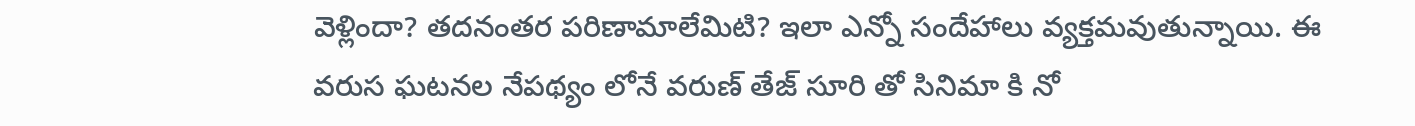వెళ్లిందా? త‌ద‌నంత‌ర ప‌రిణామాలేమిటి? ఇలా ఎన్నో సందేహాలు వ్య‌క్త‌మ‌వుతున్నాయి. ఈ వ‌రుస ఘ‌ట‌న‌ల నేప‌థ్యం లోనే వ‌రుణ్ తేజ్ సూరి తో సినిమా కి నో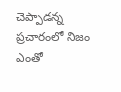చెప్పాడ‌న్న ప్ర‌చారంలో నిజం ఎంతో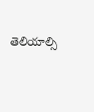తెలియాల్సి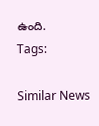ఉంది.
Tags:

Similar News